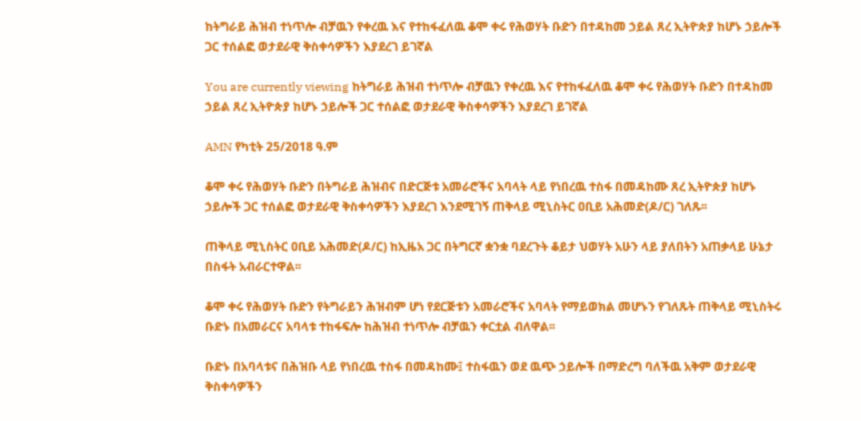ከትግራይ ሕዝብ ተነጥሎ ብቻዉን የቀረዉ እና የተከፋፈለዉ ቆሞ ቀሩ የሕወሃት ቡድን በተዳከመ ኃይል ጸረ ኢትዮጵያ ከሆኑ ኃይሎች ጋር ተሰልፎ ወታደራዊ ቅስቀሳዎችን እያደረገ ይገኛል

You are currently viewing ከትግራይ ሕዝብ ተነጥሎ ብቻዉን የቀረዉ እና የተከፋፈለዉ ቆሞ ቀሩ የሕወሃት ቡድን በተዳከመ ኃይል ጸረ ኢትዮጵያ ከሆኑ ኃይሎች ጋር ተሰልፎ ወታደራዊ ቅስቀሳዎችን እያደረገ ይገኛል

AMN የካቲት 25/2018 ዓ.ም

ቆሞ ቀሩ የሕወሃት ቡድን በትግራይ ሕዝብና በድርጅቱ አመራሮችና አባላት ላይ የነበረዉ ተስፋ በመዳከሙ ጸረ ኢትዮጵያ ከሆኑ ኃይሎች ጋር ተሰልፎ ወታደራዊ ቅስቀሳዎችን እያደረገ እንደሚገኝ ጠቅላይ ሚኒስትር ዐቢይ አሕመድ(ዶ/ር) ገለጹ፡፡

ጠቅላይ ሚኒስትር ዐቢይ አሕመድ(ዶ/ር) ከኢዜአ ጋር በትግርኛ ቋንቋ ባደረጉት ቆይታ ህወሃት አሁን ላይ ያለበትን አጠቃላይ ሁኔታ በስፋት አብራርተዋል፡፡

ቆሞ ቀሩ የሕወሃት ቡድን የትግራይን ሕዝብም ሆነ የደርጅቱን አመራሮችና አባላት የማይወክል መሆኑን የገለጹት ጠቅላይ ሚኒስትሩ ቡድኑ በአመራርና አባላቱ ተከፋፍሎ ከሕዝብ ተነጥሎ ብቻዉን ቀርቷል ብለዋል፡፡

ቡድኑ በአባላቱና በሕዝቡ ላይ የነበረዉ ተስፋ በመዳከሙ፤ ተስፋዉን ወደ ዉጭ ኃይሎች በማድረግ ባለችዉ አቅም ወታደራዊ ቅስቀሳዎችን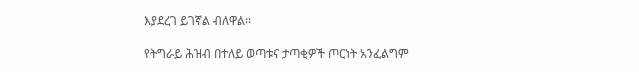እያደረገ ይገኛል ብለዋል፡፡

የትግራይ ሕዝብ በተለይ ወጣቱና ታጣቂዎች ጦርነት አንፈልግም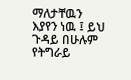ማለታቸዉን እያየን ነዉ ፤ ይህ ጉዳይ በሁሉም የትግራይ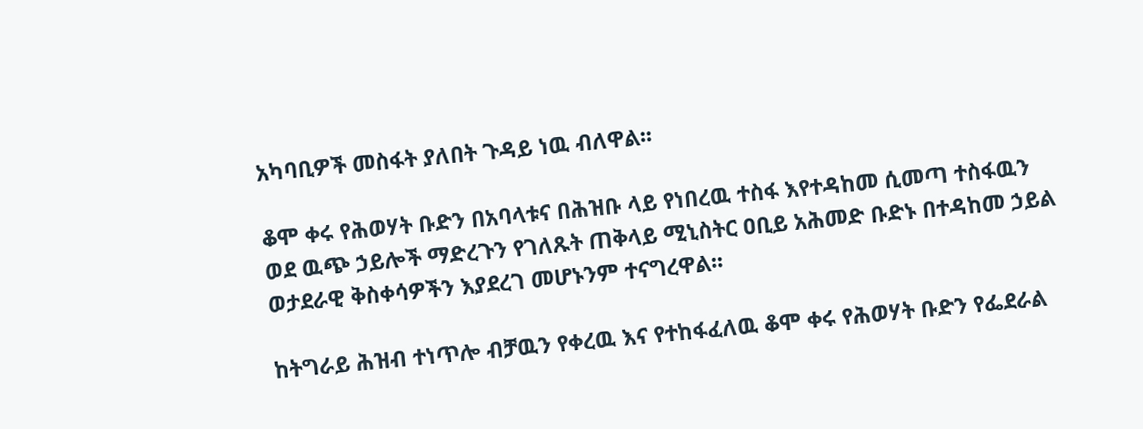አካባቢዎች መስፋት ያለበት ጉዳይ ነዉ ብለዋል፡፡

ቆሞ ቀሩ የሕወሃት ቡድን በአባላቱና በሕዝቡ ላይ የነበረዉ ተስፋ እየተዳከመ ሲመጣ ተስፋዉን ወደ ዉጭ ኃይሎች ማድረጉን የገለጹት ጠቅላይ ሚኒስትር ዐቢይ አሕመድ ቡድኑ በተዳከመ ኃይል ወታደራዊ ቅስቀሳዎችን እያደረገ መሆኑንም ተናግረዋል፡፡

ከትግራይ ሕዝብ ተነጥሎ ብቻዉን የቀረዉ እና የተከፋፈለዉ ቆሞ ቀሩ የሕወሃት ቡድን የፌደራል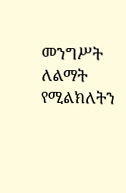መንግሥት ለልማት የሚልክለትን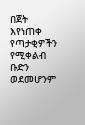በጀት እየነጠቀ የጣታቂዎችን የሚቀልብ ቡድን ወደመሆንም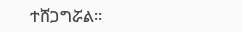ተሸጋግሯል፡፡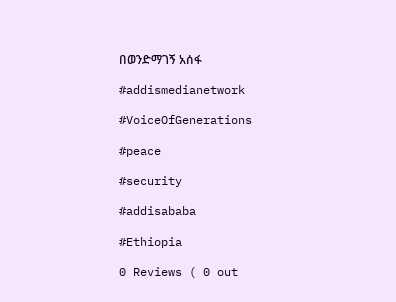በወንድማገኝ አሰፋ

#addismedianetwork

#VoiceOfGenerations

#peace

#security

#addisababa

#Ethiopia

0 Reviews ( 0 out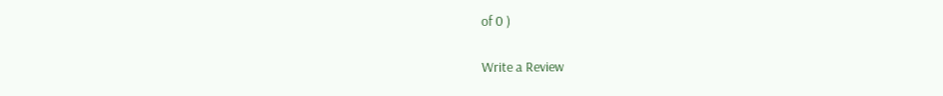of 0 )

Write a Review